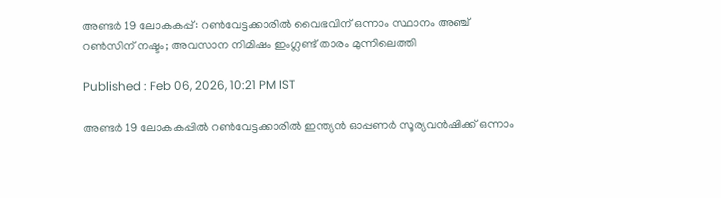അണ്ടര്‍ 19 ലോകകപ്പ്: റണ്‍വേട്ടക്കാരില്‍ വൈഭവിന് ഒന്നാം സ്ഥാനം അഞ്ച് റണ്‍സിന് നഷ്ടം; അവസാന നിമിഷം ഇംഗ്ലണ്ട് താരം മുന്നിലെത്തി

Published : Feb 06, 2026, 10:21 PM IST

അണ്ടര്‍ 19 ലോകകപ്പില്‍ റണ്‍വേട്ടക്കാരില്‍ ഇന്ത്യന്‍ ഓപ്പണര്‍ സൂര്യവന്‍ഷിക്ക് ഒന്നാം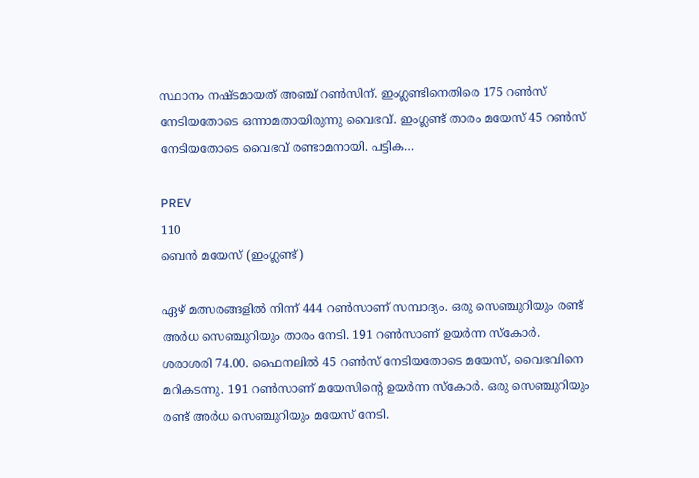സ്ഥാനം നഷ്ടമായത് അഞ്ച് റണ്‍സിന്. ഇംഗ്ലണ്ടിനെതിരെ 175 റണ്‍സ് നേടിയതോടെ ഒന്നാമതായിരുന്നു വൈഭവ്. ഇംഗ്ലണ്ട് താരം മയേസ് 45 റണ്‍സ് നേടിയതോടെ വൈഭവ് രണ്ടാമനായി. പട്ടിക…

PREV
110
ബെന്‍ മയേസ് (ഇംഗ്ലണ്ട്)

ഏഴ് മത്സരങ്ങളില്‍ നിന്ന് 444 റണ്‍സാണ് സമ്പാദ്യം. ഒരു സെഞ്ചുറിയും രണ്ട് അര്‍ധ സെഞ്ചുറിയും താരം നേടി. 191 റണ്‍സാണ് ഉയര്‍ന്ന സ്‌കോര്‍. ശരാശരി 74.00. ഫൈനലില്‍ 45 റണ്‍സ് നേടിയതോടെ മയേസ്, വൈഭവിനെ മറികടന്നു. 191 റണ്‍സാണ് മയേസിന്റെ ഉയര്‍ന്ന സ്‌കോര്‍. ഒരു സെഞ്ചുറിയും രണ്ട് അര്‍ധ സെഞ്ചുറിയും മയേസ് നേടി.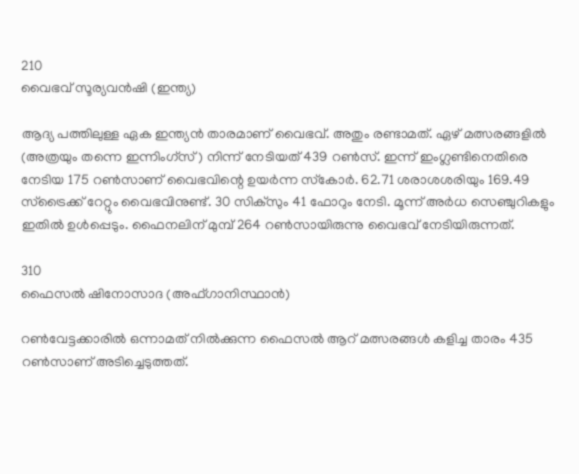210
വൈഭവ് സൂര്യവന്‍ഷി (ഇന്ത്യ)

ആദ്യ പത്തിലുള്ള ഏക ഇന്ത്യന്‍ താരമാണ് വൈഭവ്. അതും രണ്ടാമത്. ഏഴ് മത്സരങ്ങളില്‍ (അത്രയും തന്നെ ഇന്നിംഗ്‌സ്) നിന്ന് നേടിയത് 439 റണ്‍സ്. ഇന്ന് ഇംഗ്ലണ്ടിനെതിരെ നേടിയ 175 റണ്‍സാണ് വൈഭവിന്റെ ഉയര്‍ന്ന സ്‌കോര്‍. 62.71 ശരാശശരിയും 169.49 സ്‌ട്രൈക്ക് റേറ്റും വൈഭവിനുണ്ട്. 30 സിക്‌സും 41 ഫോറും നേടി. മൂന്ന് അര്‍ധ സെഞ്ചുറികളും ഇതില്‍ ഉള്‍പ്പെടും. ഫൈനലിന് മുമ്പ് 264 റണ്‍സായിരുന്നു വൈഭവ് നേടിയിരുന്നത്.

310
ഫൈസല്‍ ഷിനോസാദ (അഫ്ഗാനിസ്ഥാന്‍)

റണ്‍വേട്ടക്കാരില്‍ ഒന്നാമത് നില്‍ക്കുന്ന ഫൈസല്‍ ആറ് മത്സരങ്ങള്‍ കളിച്ച താരം 435 റണ്‍സാണ് അടിച്ചെടുത്തത്.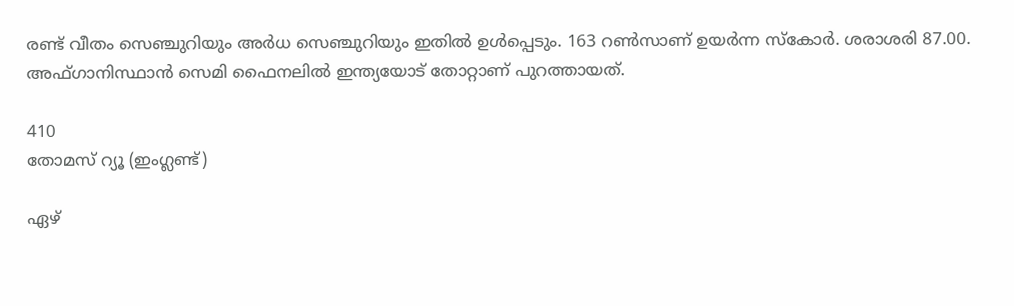രണ്ട് വീതം സെഞ്ചുറിയും അര്‍ധ സെഞ്ചുറിയും ഇതില്‍ ഉള്‍പ്പെടും. 163 റണ്‍സാണ് ഉയര്‍ന്ന സ്‌കോര്‍. ശരാശരി 87.00. അഫ്ഗാനിസ്ഥാന്‍ സെമി ഫൈനലില്‍ ഇന്ത്യയോട് തോറ്റാണ് പുറത്തായത്.

410
തോമസ് റ്യൂ (ഇംഗ്ലണ്ട്)

ഏഴ്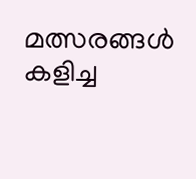മത്സരങ്ങള്‍ കളിച്ച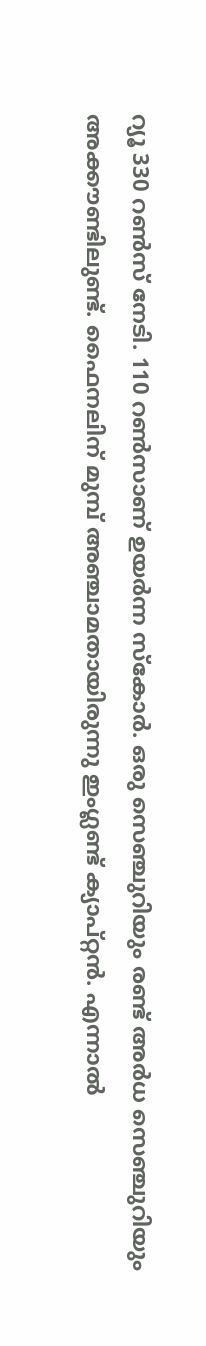റ്യൂ 330 റണ്‍സ് നേടി. 110 റണ്‍സാണ് ഉയര്‍ന്ന സ്‌കോര്‍. ഒരു സെഞ്ചുറിയും രണ്ട് അര്‍ധ സെഞ്ചുറിയും അക്കൗണ്ടിലുണ്ട്. ഫൈനലിന് മുമ്പ് അഞ്ചാമതായിരുന്നു ഇംഗ്ലണ്ട് ക്യാപ്റ്റന്‍. എന്നാല്‍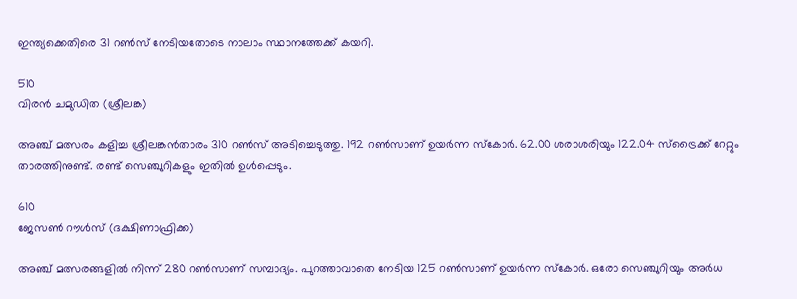ഇന്ത്യക്കെതിരെ 31 റണ്‍സ് നേടിയതോടെ നാലാം സ്ഥാനത്തേക്ക് കയറി.

510
വിരന്‍ ചമുഡിത (ശ്രീലങ്ക)

അഞ്ച് മത്സരം കളിച്ച ശ്രീലങ്കന്‍താരം 310 റണ്‍സ് അടിച്ചെടുത്തു. 192 റണ്‍സാണ് ഉയര്‍ന്ന സ്‌കോര്‍. 62.00 ശരാശരിയും 122.04 സ്ട്രൈക്ക് റേറ്റും താരത്തിനുണ്ട്. രണ്ട് സെഞ്ചുറികളും ഇതില്‍ ഉള്‍പ്പെടും.

610
ജേസണ്‍ റൗള്‍സ് (ദക്ഷിണാഫ്രിക്ക)

അഞ്ച് മത്സരങ്ങളില്‍ നിന്ന് 280 റണ്‍സാണ് സമ്പാദ്യം. പുറത്താവാതെ നേടിയ 125 റണ്‍സാണ് ഉയര്‍ന്ന സ്‌കോര്‍. ഒരോ സെഞ്ചുറിയും അര്‍ധ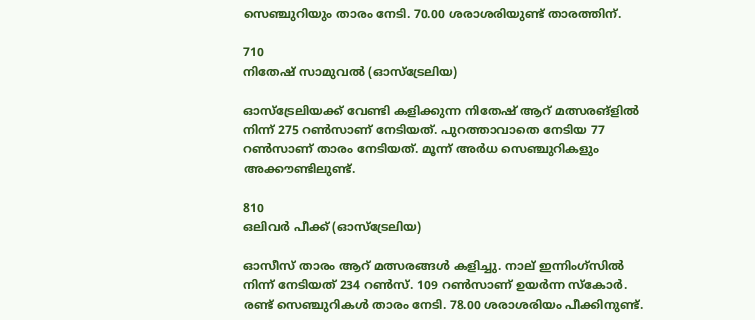സെഞ്ചുറിയും താരം നേടി. 70.00 ശരാശരിയുണ്ട് താരത്തിന്.

710
നിതേഷ് സാമുവല്‍ (ഓസ്ട്രേലിയ)

ഓസ്ട്രേലിയക്ക് വേണ്ടി കളിക്കുന്ന നിതേഷ് ആറ് മത്സരങ്ളില്‍ നിന്ന് 275 റണ്‍സാണ് നേടിയത്. പുറത്താവാതെ നേടിയ 77 റണ്‍സാണ് താരം നേടിയത്. മൂന്ന് അര്‍ധ സെഞ്ചുറികളും അക്കൗണ്ടിലുണ്ട്.

810
ഒലിവര്‍ പീക്ക് (ഓസ്ട്രേലിയ)

ഓസീസ് താരം ആറ് മത്സരങ്ങള്‍ കളിച്ചു. നാല് ഇന്നിംഗ്സില്‍ നിന്ന് നേടിയത് 234 റണ്‍സ്. 109 റണ്‍സാണ് ഉയര്‍ന്ന സ്‌കോര്‍. രണ്ട് സെഞ്ചുറികള്‍ താരം നേടി. 78.00 ശരാശരിയം പീക്കിനുണ്ട്.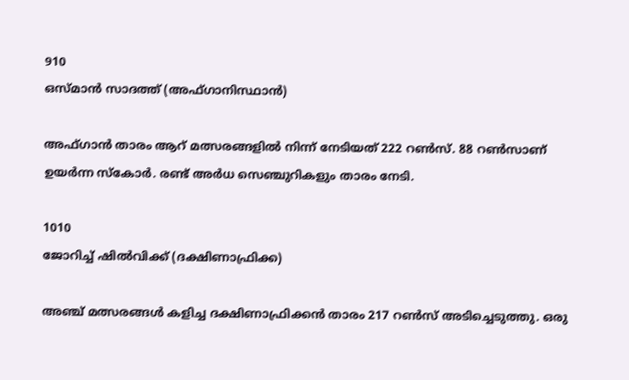910
ഒസ്മാന്‍ സാദത്ത് (അഫ്ഗാനിസ്ഥാന്‍)

അഫ്ഗാന്‍ താരം ആറ് മത്സരങ്ങളില്‍ നിന്ന് നേടിയത് 222 റണ്‍സ്. 88 റണ്‍സാണ് ഉയര്‍ന്ന സ്‌കോര്‍. രണ്ട് അര്‍ധ സെഞ്ചുറികളും താരം നേടി.

1010
ജോറിച്ച് ഷില്‍വിക്ക് (ദക്ഷിണാഫ്രിക്ക)

അഞ്ച് മത്സരങ്ങള്‍ കളിച്ച ദക്ഷിണാഫ്രിക്കന്‍ താരം 217 റണ്‍സ് അടിച്ചെടുത്തു. ഒരു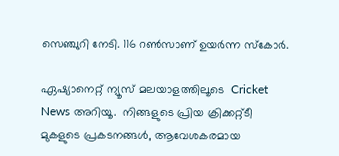സെഞ്ചുറി നേടി. 116 റണ്‍സാണ് ഉയര്‍ന്ന സ്‌കോര്‍.

ഏഷ്യാനെറ്റ് ന്യൂസ് മലയാളത്തിലൂടെ  Cricket News അറിയൂ.  നിങ്ങളുടെ പ്രിയ ക്രിക്കറ്റ്ടീ മുകളുടെ പ്രകടനങ്ങൾ, ആവേശകരമായ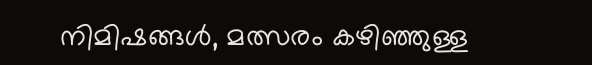നിമിഷങ്ങൾ, മത്സരം കഴിഞ്ഞുള്ള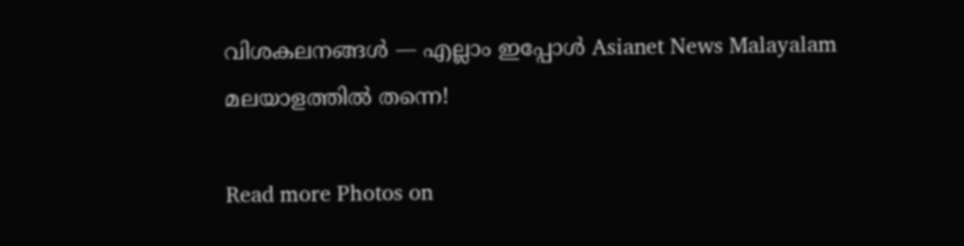വിശകലനങ്ങൾ — എല്ലാം ഇപ്പോൾ Asianet News Malayalam മലയാളത്തിൽ തന്നെ!

Read more Photos on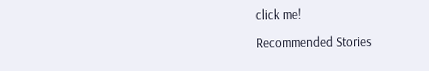click me!

Recommended Stories